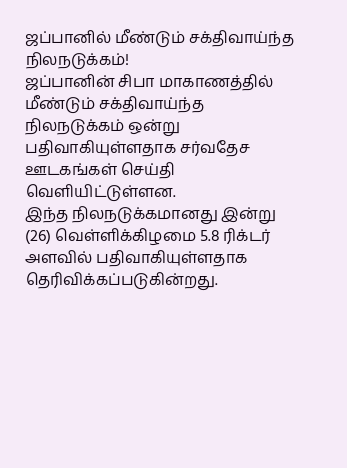ஜப்பானில் மீண்டும் சக்திவாய்ந்த நிலநடுக்கம்!
ஜப்பானின் சிபா மாகாணத்தில் மீண்டும் சக்திவாய்ந்த நிலநடுக்கம் ஒன்று பதிவாகியுள்ளதாக சர்வதேச ஊடகங்கள் செய்தி வெளியிட்டுள்ளன.
இந்த நிலநடுக்கமானது இன்று (26) வெள்ளிக்கிழமை 5.8 ரிக்டர் அளவில் பதிவாகியுள்ளதாக தெரிவிக்கப்படுகின்றது.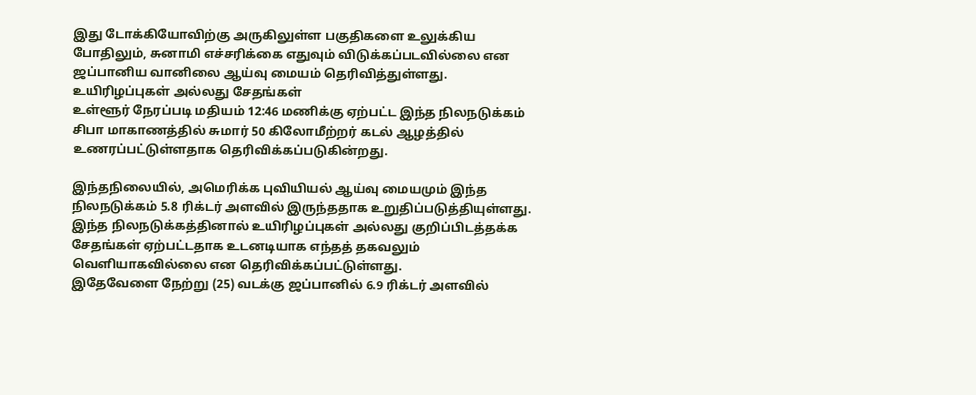இது டோக்கியோவிற்கு அருகிலுள்ள பகுதிகளை உலுக்கிய போதிலும், சுனாமி எச்சரிக்கை எதுவும் விடுக்கப்படவில்லை என ஜப்பானிய வானிலை ஆய்வு மையம் தெரிவித்துள்ளது.
உயிரிழப்புகள் அல்லது சேதங்கள்
உள்ளூர் நேரப்படி மதியம் 12:46 மணிக்கு ஏற்பட்ட இந்த நிலநடுக்கம் சிபா மாகாணத்தில் சுமார் 50 கிலோமீற்றர் கடல் ஆழத்தில் உணரப்பட்டுள்ளதாக தெரிவிக்கப்படுகின்றது.

இந்தநிலையில், அமெரிக்க புவியியல் ஆய்வு மையமும் இந்த நிலநடுக்கம் 5.8 ரிக்டர் அளவில் இருந்ததாக உறுதிப்படுத்தியுள்ளது.
இந்த நிலநடுக்கத்தினால் உயிரிழப்புகள் அல்லது குறிப்பிடத்தக்க சேதங்கள் ஏற்பட்டதாக உடனடியாக எந்தத் தகவலும் வெளியாகவில்லை என தெரிவிக்கப்பட்டுள்ளது.
இதேவேளை நேற்று (25) வடக்கு ஜப்பானில் 6.9 ரிக்டர் அளவில்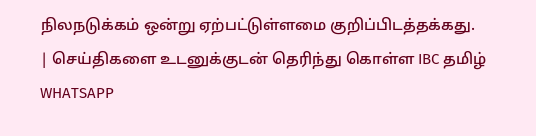நிலநடுக்கம் ஒன்று ஏற்பட்டுள்ளமை குறிப்பிடத்தக்கது.
| செய்திகளை உடனுக்குடன் தெரிந்து கொள்ள IBC தமிழ் WHATSAPP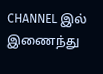CHANNEL இல் இணைந்து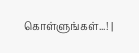கொள்ளுங்கள்...! |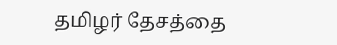தமிழர் தேசத்தை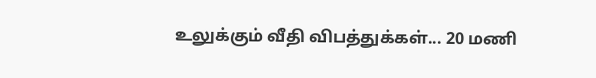உலுக்கும் வீதி விபத்துக்கள்... 20 மணி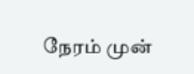நேரம் முன்